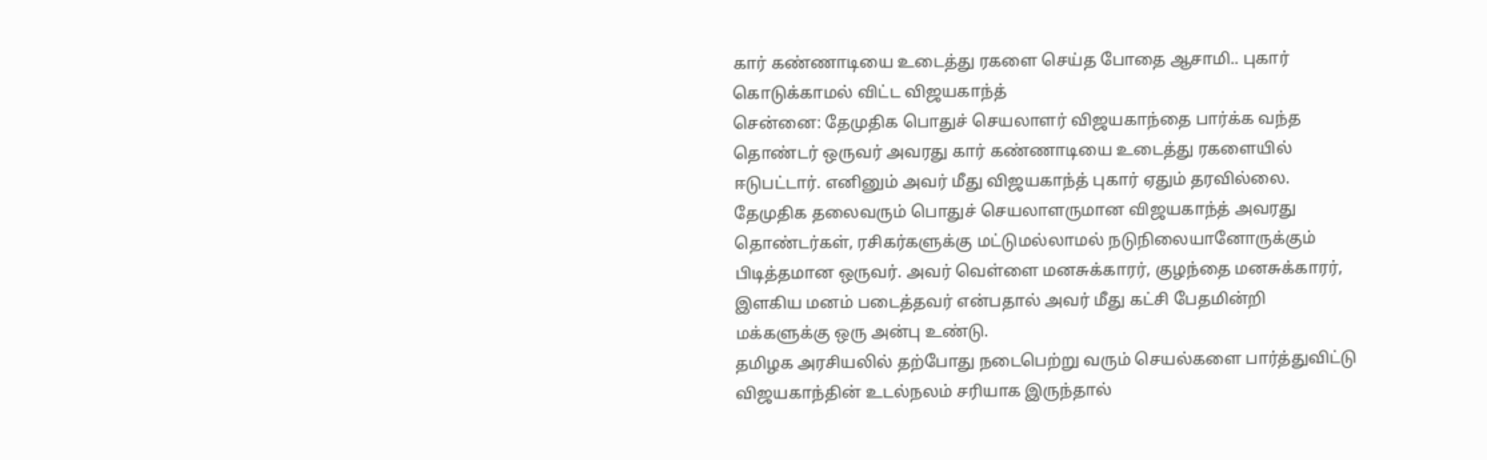கார் கண்ணாடியை உடைத்து ரகளை செய்த போதை ஆசாமி.. புகார் கொடுக்காமல் விட்ட விஜயகாந்த்
சென்னை: தேமுதிக பொதுச் செயலாளர் விஜயகாந்தை பார்க்க வந்த தொண்டர் ஒருவர் அவரது கார் கண்ணாடியை உடைத்து ரகளையில் ஈடுபட்டார். எனினும் அவர் மீது விஜயகாந்த் புகார் ஏதும் தரவில்லை.
தேமுதிக தலைவரும் பொதுச் செயலாளருமான விஜயகாந்த் அவரது தொண்டர்கள், ரசிகர்களுக்கு மட்டுமல்லாமல் நடுநிலையானோருக்கும் பிடித்தமான ஒருவர். அவர் வெள்ளை மனசுக்காரர், குழந்தை மனசுக்காரர், இளகிய மனம் படைத்தவர் என்பதால் அவர் மீது கட்சி பேதமின்றி மக்களுக்கு ஒரு அன்பு உண்டு.
தமிழக அரசியலில் தற்போது நடைபெற்று வரும் செயல்களை பார்த்துவிட்டு விஜயகாந்தின் உடல்நலம் சரியாக இருந்தால்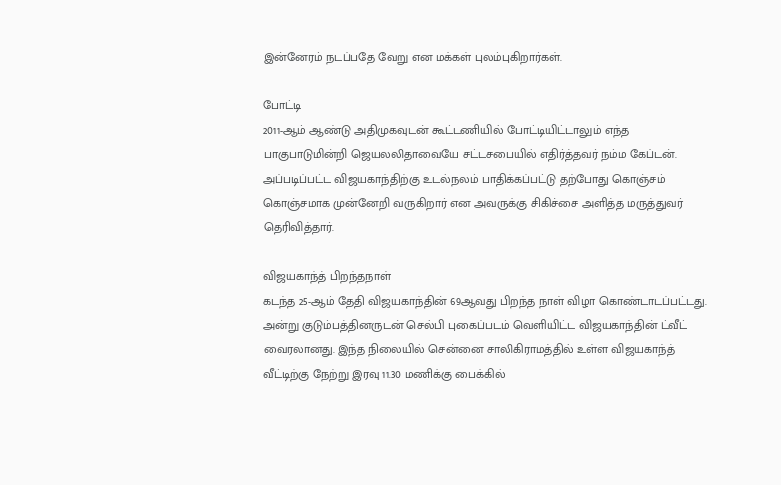இன்னேரம் நடப்பதே வேறு என மக்கள் புலம்புகிறார்கள்.

போட்டி
2011-ஆம் ஆண்டு அதிமுகவுடன் கூட்டணியில் போட்டியிட்டாலும் எந்த பாகுபாடுமின்றி ஜெயலலிதாவையே சட்டசபையில் எதிர்த்தவர் நம்ம கேப்டன். அப்படிப்பட்ட விஜயகாந்திற்கு உடல்நலம் பாதிக்கப்பட்டு தற்போது கொஞ்சம் கொஞ்சமாக முன்னேறி வருகிறார் என அவருக்கு சிகிச்சை அளித்த மருத்துவர் தெரிவித்தார்.

விஜயகாந்த் பிறந்தநாள்
கடந்த 25-ஆம் தேதி விஜயகாந்தின் 69ஆவது பிறந்த நாள் விழா கொண்டாடப்பட்டது. அன்று குடும்பத்தினருடன் செல்பி புகைப்படம் வெளியிட்ட விஜயகாந்தின் ட்வீட் வைரலானது. இந்த நிலையில் சென்னை சாலிகிராமத்தில் உள்ள விஜயகாந்த் வீட்டிற்கு நேற்று இரவு 11.30 மணிக்கு பைக்கில்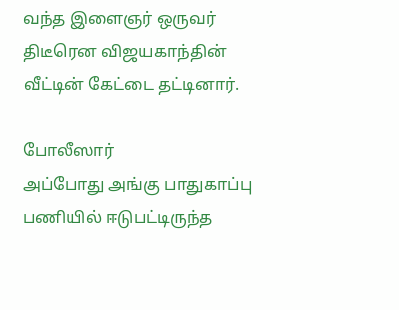வந்த இளைஞர் ஒருவர் திடீரென விஜயகாந்தின் வீட்டின் கேட்டை தட்டினார்.

போலீஸார்
அப்போது அங்கு பாதுகாப்பு பணியில் ஈடுபட்டிருந்த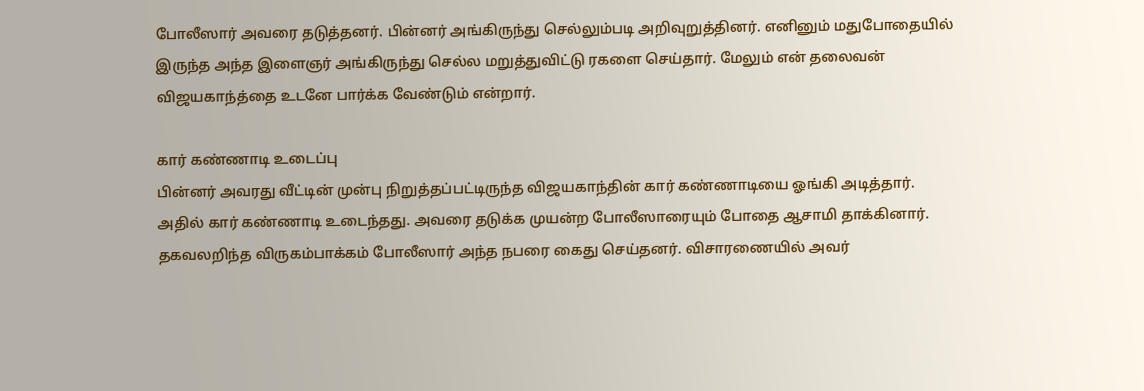போலீஸார் அவரை தடுத்தனர். பின்னர் அங்கிருந்து செல்லும்படி அறிவுறுத்தினர். எனினும் மதுபோதையில் இருந்த அந்த இளைஞர் அங்கிருந்து செல்ல மறுத்துவிட்டு ரகளை செய்தார். மேலும் என் தலைவன் விஜயகாந்த்தை உடனே பார்க்க வேண்டும் என்றார்.

கார் கண்ணாடி உடைப்பு
பின்னர் அவரது வீட்டின் முன்பு நிறுத்தப்பட்டிருந்த விஜயகாந்தின் கார் கண்ணாடியை ஓங்கி அடித்தார். அதில் கார் கண்ணாடி உடைந்தது. அவரை தடுக்க முயன்ற போலீஸாரையும் போதை ஆசாமி தாக்கினார். தகவலறிந்த விருகம்பாக்கம் போலீஸார் அந்த நபரை கைது செய்தனர். விசாரணையில் அவர்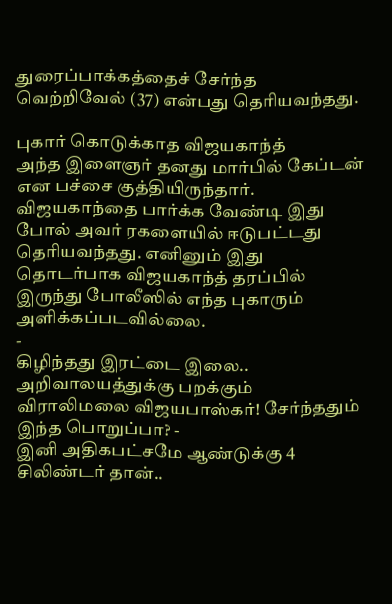துரைப்பாக்கத்தைச் சேர்ந்த வெற்றிவேல் (37) என்பது தெரியவந்தது.

புகார் கொடுக்காத விஜயகாந்த்
அந்த இளைஞர் தனது மார்பில் கேப்டன் என பச்சை குத்தியிருந்தார். விஜயகாந்தை பார்க்க வேண்டி இது போல் அவர் ரகளையில் ஈடுபட்டது தெரியவந்தது. எனினும் இது தொடர்பாக விஜயகாந்த் தரப்பில் இருந்து போலீஸில் எந்த புகாரும் அளிக்கப்படவில்லை.
-
கிழிந்தது இரட்டை இலை.. அறிவாலயத்துக்கு பறக்கும் விராலிமலை விஜயபாஸ்கர்! சேர்ந்ததும் இந்த பொறுப்பா? -
இனி அதிகபட்சமே ஆண்டுக்கு 4 சிலிண்டர் தான்..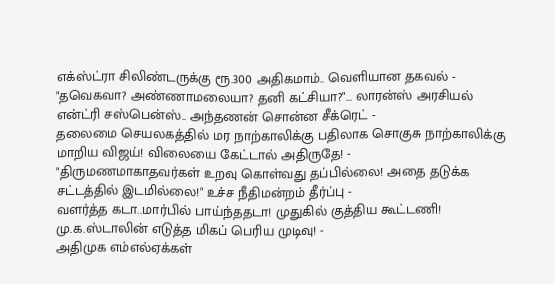எக்ஸ்ட்ரா சிலிண்டருக்கு ரூ.300 அதிகமாம்.. வெளியான தகவல் -
"தவெகவா? அண்ணாமலையா? தனி கட்சியா?"... லாரன்ஸ் அரசியல் என்ட்ரி சஸ்பென்ஸ்.. அந்தணன் சொன்ன சீக்ரெட் -
தலைமை செயலகத்தில் மர நாற்காலிக்கு பதிலாக சொகுசு நாற்காலிக்கு மாறிய விஜய்! விலையை கேட்டால் அதிருதே! -
"திருமணமாகாதவர்கள் உறவு கொள்வது தப்பில்லை! அதை தடுக்க சட்டத்தில் இடமில்லை!" உச்ச நீதிமன்றம் தீர்ப்பு -
வளர்த்த கடா..மார்பில் பாய்ந்ததடா! முதுகில் குத்திய கூட்டணி! மு.க.ஸ்டாலின் எடுத்த மிகப் பெரிய முடிவு! -
அதிமுக எம்எல்ஏக்கள்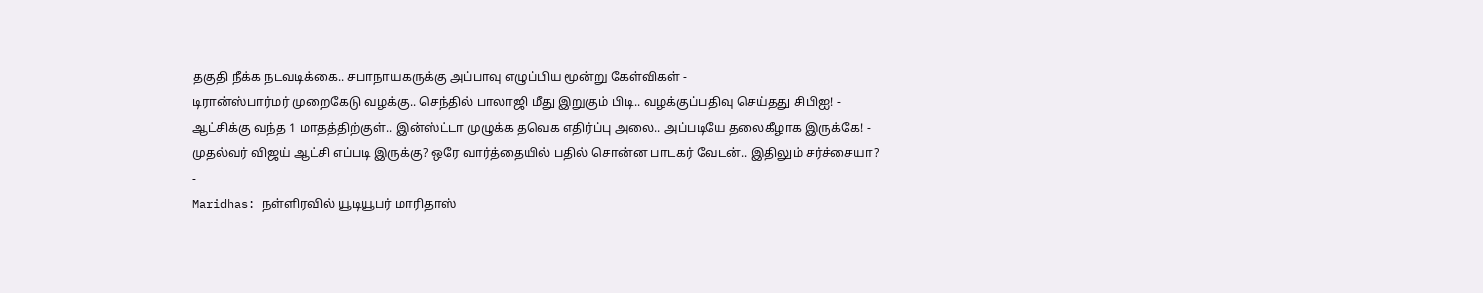தகுதி நீக்க நடவடிக்கை.. சபாநாயகருக்கு அப்பாவு எழுப்பிய மூன்று கேள்விகள் -
டிரான்ஸ்பார்மர் முறைகேடு வழக்கு.. செந்தில் பாலாஜி மீது இறுகும் பிடி.. வழக்குப்பதிவு செய்தது சிபிஐ! -
ஆட்சிக்கு வந்த 1 மாதத்திற்குள்.. இன்ஸ்ட்டா முழுக்க தவெக எதிர்ப்பு அலை.. அப்படியே தலைகீழாக இருக்கே! -
முதல்வர் விஜய் ஆட்சி எப்படி இருக்கு? ஒரே வார்த்தையில் பதில் சொன்ன பாடகர் வேடன்.. இதிலும் சர்ச்சையா? -
Maridhas: நள்ளிரவில் யூடியூபர் மாரிதாஸ்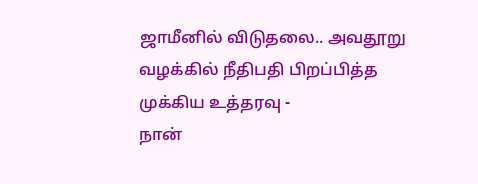ஜாமீனில் விடுதலை.. அவதூறு வழக்கில் நீதிபதி பிறப்பித்த முக்கிய உத்தரவு -
நான்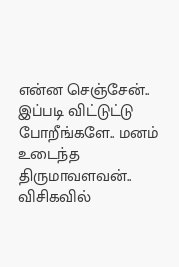என்ன செஞ்சேன்.. இப்படி விட்டுட்டு போறீங்களே.. மனம் உடைந்த திருமாவளவன்.. விசிகவில்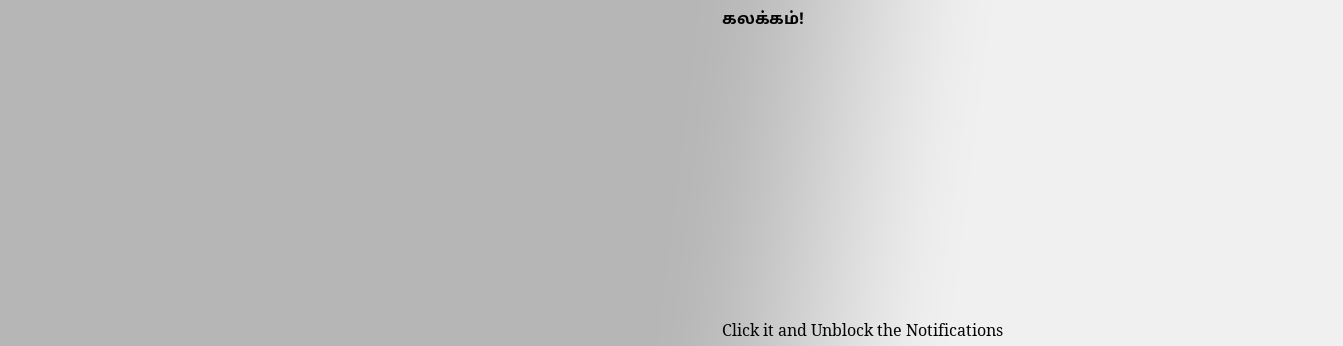கலக்கம்!












Click it and Unblock the Notifications